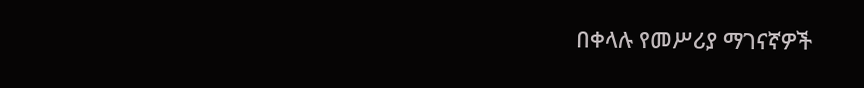በቀላሉ የመሥሪያ ማገናኛዎች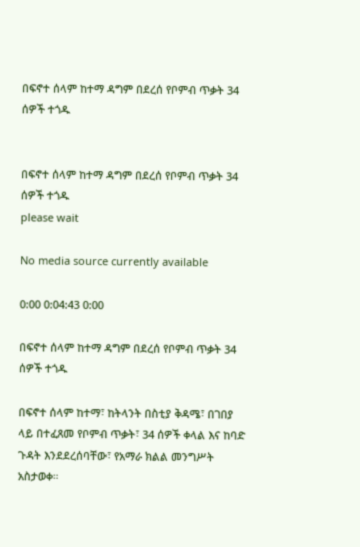በፍኖተ ሰላም ከተማ ዳግም በደረሰ የቦምብ ጥቃት 34 ሰዎች ተጎዱ


በፍኖተ ሰላም ከተማ ዳግም በደረሰ የቦምብ ጥቃት 34 ሰዎች ተጎዱ
please wait

No media source currently available

0:00 0:04:43 0:00

በፍኖተ ሰላም ከተማ ዳግም በደረሰ የቦምብ ጥቃት 34 ሰዎች ተጎዱ

በፍኖተ ሰላም ከተማ፣ ከትላንት በስቲያ ቅዳሜ፣ በገበያ ላይ በተፈጸመ የቦምብ ጥቃት፣ 34 ሰዎች ቀላል እና ከባድ ጉዳት እንደደረሰባቸው፣ የአማራ ክልል መንግሥት አስታወቀ።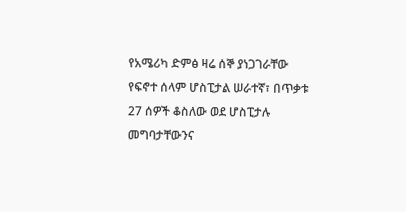የአሜሪካ ድምፅ ዛሬ ሰኞ ያነጋገራቸው የፍኖተ ሰላም ሆስፒታል ሠራተኛ፣ በጥቃቱ 27 ሰዎች ቆስለው ወደ ሆስፒታሉ መግባታቸውንና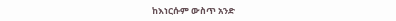ከእነርሱም ውስጥ አንድ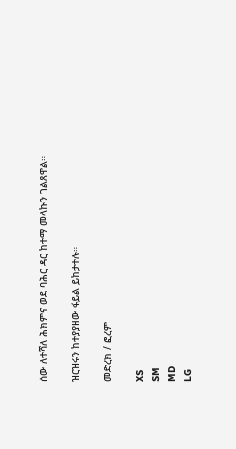ሰው ለተሻለ ሕክምና ወደ ባሕር ዳር ከተማ መላኩን ገልጸዋል።

ዝርዝሩን ከተያያዘው ፋይል ይከታተሉ።

መድረክ / ፎረም

XS
SM
MD
LG